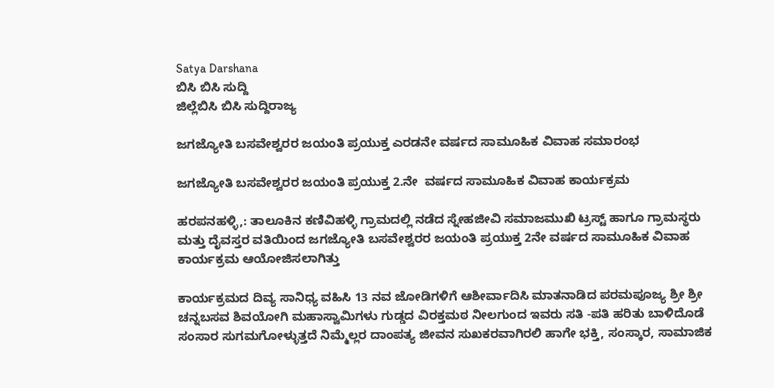Satya Darshana
ಬಿಸಿ ಬಿಸಿ ಸುದ್ದಿ
ಜಿಲ್ಲೆಬಿಸಿ ಬಿಸಿ ಸುದ್ದಿರಾಜ್ಯ

ಜಗಜ್ಯೋತಿ ಬಸವೇಶ್ವರರ ಜಯಂತಿ ಪ್ರಯುಕ್ತ ಎರಡನೇ ವರ್ಷದ ಸಾಮೂಹಿಕ ವಿವಾಹ ಸಮಾರಂಭ

ಜಗಜ್ಯೋತಿ ಬಸವೇಶ್ವರರ ಜಯಂತಿ ಪ್ರಯುಕ್ತ 2.ನೇ  ವರ್ಷದ ಸಾಮೂಹಿಕ ವಿವಾಹ ಕಾರ್ಯಕ್ರಮ

ಹರಪನಹಳ್ಳಿ,: ತಾಲೂಕಿನ ಕಣಿವಿಹಳ್ಳಿ ಗ್ರಾಮದಲ್ಲಿ ನಡೆದ ಸ್ನೇಹಜೀವಿ ಸಮಾಜಮುಖಿ ಟ್ರಸ್ಟ್ ಹಾಗೂ ಗ್ರಾಮಸ್ಥರು ಮತ್ತು ದೈವಸ್ತರ ವತಿಯಿಂದ ಜಗಜ್ಯೋತಿ ಬಸವೇಶ್ವರರ ಜಯಂತಿ ಪ್ರಯುಕ್ತ 2ನೇ ವರ್ಷದ ಸಾಮೂಹಿಕ ವಿವಾಹ ಕಾರ್ಯಕ್ರಮ ಆಯೋಜಿಸಲಾಗಿತ್ತು

ಕಾರ್ಯಕ್ರಮದ ದಿವ್ಯ ಸಾನಿಧ್ಯ ವಹಿಸಿ 13 ನವ ಜೋಡಿಗಳಿಗೆ ಆಶೀರ್ವಾದಿಸಿ ಮಾತನಾಡಿದ ಪರಮಪೂಜ್ಯ ಶ್ರೀ ಶ್ರೀ ಚನ್ನಬಸವ ಶಿವಯೋಗಿ ಮಹಾಸ್ವಾಮಿಗಳು ಗುಡ್ಡದ ವಿರಕ್ತಮಠ ನೀಲಗುಂದ ಇವರು ಸತಿ -ಪತಿ ಹರಿತು ಬಾಳಿದೊಡೆ ಸಂಸಾರ ಸುಗಮಗೋಳ್ಳುತ್ತದೆ ನಿಮ್ಮೆಲ್ಲರ ದಾಂಪತ್ಯ ಜೀವನ ಸುಖಕರವಾಗಿರಲಿ ಹಾಗೇ ಭಕ್ತಿ, ಸಂಸ್ಕಾರ, ಸಾಮಾಜಿಕ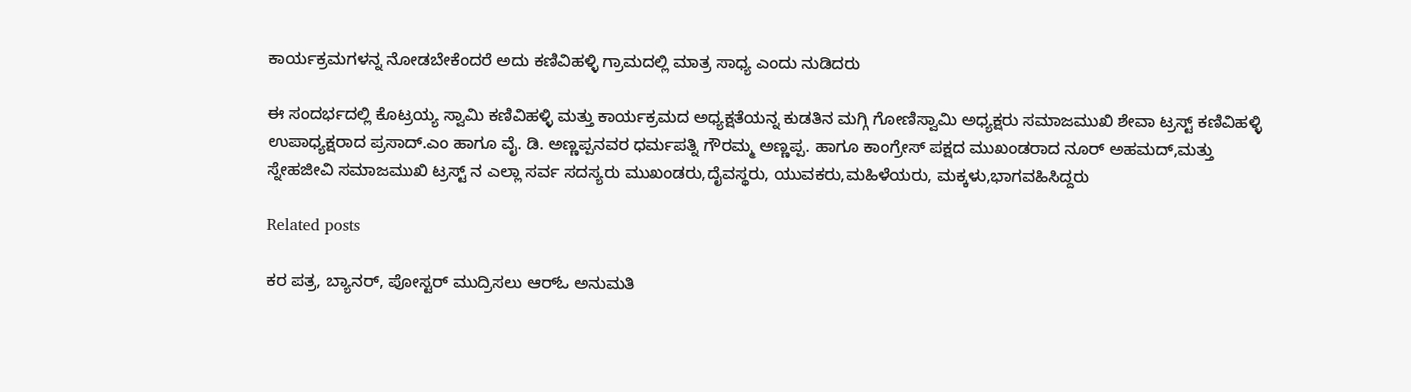ಕಾರ್ಯಕ್ರಮಗಳನ್ನ ನೋಡಬೇಕೆಂದರೆ ಅದು ಕಣಿವಿಹಳ್ಳಿ ಗ್ರಾಮದಲ್ಲಿ ಮಾತ್ರ ಸಾಧ್ಯ ಎಂದು ನುಡಿದರು

ಈ ಸಂದರ್ಭದಲ್ಲಿ ಕೊಟ್ರಯ್ಯ ಸ್ವಾಮಿ ಕಣಿವಿಹಳ್ಳಿ ಮತ್ತು ಕಾರ್ಯಕ್ರಮದ ಅಧ್ಯಕ್ಷತೆಯನ್ನ ಕುಡತಿನ ಮಗ್ಗಿ ಗೋಣಿಸ್ವಾಮಿ ಅಧ್ಯಕ್ಷರು ಸಮಾಜಮುಖಿ ಶೇವಾ ಟ್ರಸ್ಟ್ ಕಣಿವಿಹಳ್ಳಿ ಉಪಾಧ್ಯಕ್ಷರಾದ ಪ್ರಸಾದ್.ಎಂ ಹಾಗೂ ವೈ. ಡಿ. ಅಣ್ಣಪ್ಪನವರ ಧರ್ಮಪತ್ನಿ ಗೌರಮ್ಮ ಅಣ್ಣಪ್ಪ. ಹಾಗೂ ಕಾಂಗ್ರೇಸ್ ಪಕ್ಷದ ಮುಖಂಡರಾದ ನೂರ್ ಅಹಮದ್,ಮತ್ತು ಸ್ನೇಹಜೀವಿ ಸಮಾಜಮುಖಿ ಟ್ರಸ್ಟ್ ನ ಎಲ್ಲಾ ಸರ್ವ ಸದಸ್ಯರು ಮುಖಂಡರು,ದೈವಸ್ಥರು, ಯುವಕರು,ಮಹಿಳೆಯರು, ಮಕ್ಕಳು,ಭಾಗವಹಿಸಿದ್ದರು

Related posts

ಕರ ಪತ್ರ, ಬ್ಯಾನರ್, ಪೋಸ್ಟರ್ ಮುದ್ರಿಸಲು ಆರ್‌ಓ ಅನುಮತಿ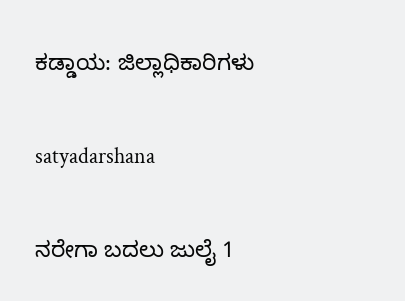ಕಡ್ಡಾಯ: ಜಿಲ್ಲಾಧಿಕಾರಿಗಳು

satyadarshana

ನರೇಗಾ ಬದಲು ಜುಲೈ 1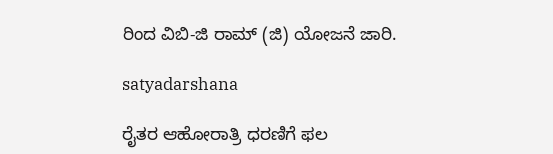ರಿಂದ ವಿಬಿ-ಜಿ ರಾಮ್ (ಜಿ) ಯೋಜನೆ ಜಾರಿ.

satyadarshana

ರೈತರ ಆಹೋರಾತ್ರಿ ಧರಣಿಗೆ ಫಲ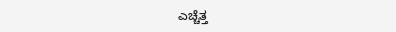ಎಚ್ಚೆತ್ತ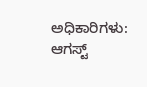ಅಧಿಕಾರಿಗಳು: ಆಗಸ್ಟ್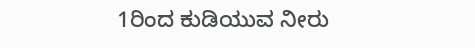1ರಿಂದ ಕುಡಿಯುವ ನೀರು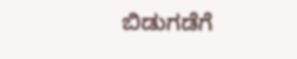ಬಿಡುಗಡೆಗೆ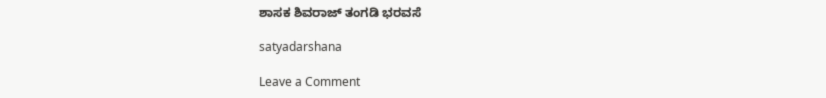ಶಾಸಕ ಶಿವರಾಜ್ ತಂಗಡಿ ಭರವಸೆ

satyadarshana

Leave a Comment